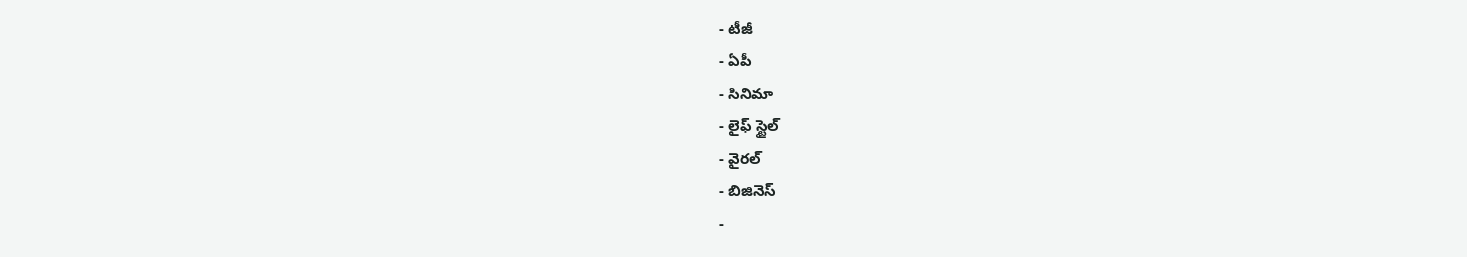- టీజీ
- ఏపీ
- సినిమా
- లైఫ్ స్టైల్
- వైరల్
- బిజినెస్
-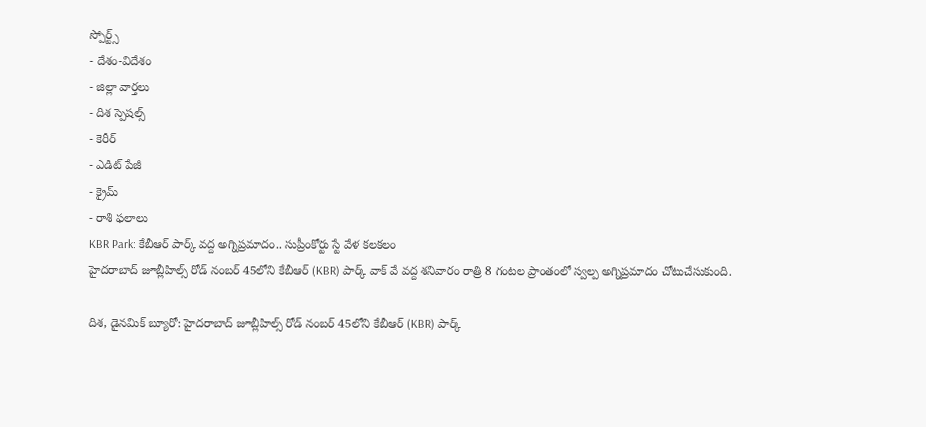స్పోర్ట్స్
- దేశం-విదేశం
- జిల్లా వార్తలు
- దిశ స్పెషల్స్
- కెరీర్
- ఎడిట్ పేజీ
- క్రైమ్
- రాశి ఫలాలు
KBR Park: కేబీఆర్ పార్క్ వద్ద అగ్నిప్రమాదం.. సుప్రీంకోర్టు స్టే వేళ కలకలం
హైదరాబాద్ జూబ్లీహిల్స్ రోడ్ నంబర్ 45లోని కేబీఆర్ (KBR) పార్క్ వాక్ వే వద్ద శనివారం రాత్రి 8 గంటల ప్రాంతంలో స్వల్ప అగ్నిప్రమాదం చోటుచేసుకుంది.

దిశ, డైనమిక్ బ్యూరో: హైదరాబాద్ జూబ్లీహిల్స్ రోడ్ నంబర్ 45లోని కేబీఆర్ (KBR) పార్క్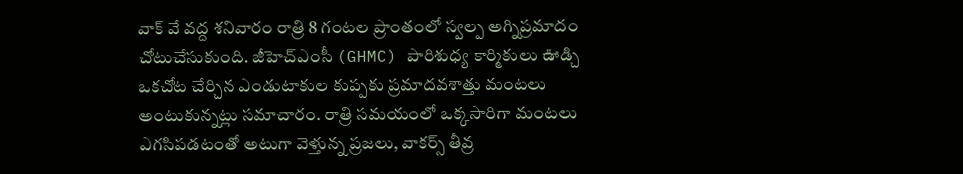వాక్ వే వద్ద శనివారం రాత్రి 8 గంటల ప్రాంతంలో స్వల్ప అగ్నిప్రమాదం చోటుచేసుకుంది. జీహెచ్ఎంసీ (GHMC) పారిశుధ్య కార్మికులు ఊడ్చి ఒకచోట చేర్చిన ఎండుటాకుల కుప్పకు ప్రమాదవశాత్తు మంటలు అంటుకున్నట్లు సమాచారం. రాత్రి సమయంలో ఒక్కసారిగా మంటలు ఎగసిపడటంతో అటుగా వెళ్తున్న ప్రజలు, వాకర్స్ తీవ్ర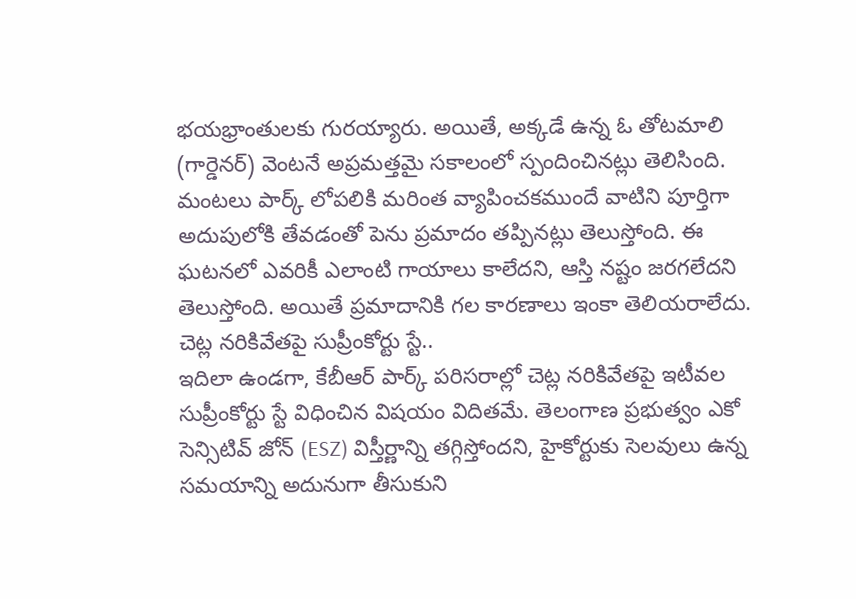భయభ్రాంతులకు గురయ్యారు. అయితే, అక్కడే ఉన్న ఓ తోటమాలి (గార్డెనర్) వెంటనే అప్రమత్తమై సకాలంలో స్పందించినట్లు తెలిసింది. మంటలు పార్క్ లోపలికి మరింత వ్యాపించకముందే వాటిని పూర్తిగా అదుపులోకి తేవడంతో పెను ప్రమాదం తప్పినట్లు తెలుస్తోంది. ఈ ఘటనలో ఎవరికీ ఎలాంటి గాయాలు కాలేదని, ఆస్తి నష్టం జరగలేదని తెలుస్తోంది. అయితే ప్రమాదానికి గల కారణాలు ఇంకా తెలియరాలేదు.
చెట్ల నరికివేతపై సుప్రీంకోర్టు స్టే..
ఇదిలా ఉండగా, కేబీఆర్ పార్క్ పరిసరాల్లో చెట్ల నరికివేతపై ఇటీవల సుప్రీంకోర్టు స్టే విధించిన విషయం విదితమే. తెలంగాణ ప్రభుత్వం ఎకో సెన్సిటివ్ జోన్ (ESZ) విస్తీర్ణాన్ని తగ్గిస్తోందని, హైకోర్టుకు సెలవులు ఉన్న సమయాన్ని అదునుగా తీసుకుని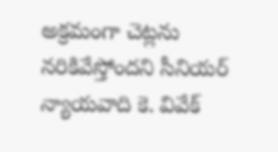అక్రమంగా చెట్లను నరికివేస్తోందని సీనియర్ న్యాయవాది కె. వివేక్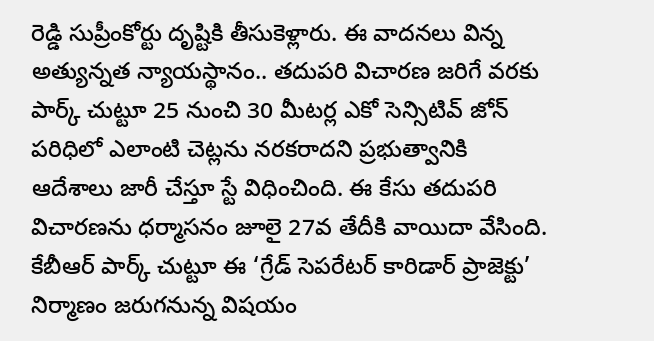రెడ్డి సుప్రీంకోర్టు దృష్టికి తీసుకెళ్లారు. ఈ వాదనలు విన్న అత్యున్నత న్యాయస్థానం.. తదుపరి విచారణ జరిగే వరకు పార్క్ చుట్టూ 25 నుంచి 30 మీటర్ల ఎకో సెన్సిటివ్ జోన్ పరిధిలో ఎలాంటి చెట్లను నరకరాదని ప్రభుత్వానికి ఆదేశాలు జారీ చేస్తూ స్టే విధించింది. ఈ కేసు తదుపరి విచారణను ధర్మాసనం జూలై 27వ తేదీకి వాయిదా వేసింది. కేబీఆర్ పార్క్ చుట్టూ ఈ ‘గ్రేడ్ సెపరేటర్ కారిడార్ ప్రాజెక్టు’ నిర్మాణం జరుగనున్న విషయం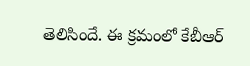తెలిసిందే. ఈ క్రమంలో కేబీఆర్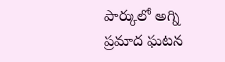పార్కులో అగ్ని ప్రమాద ఘటన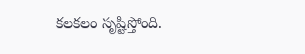కలకలం సృష్టిస్తోంది.